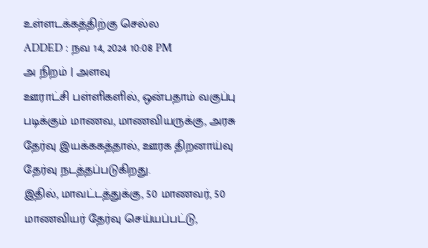உள்ளடக்கத்திற்கு செல்ல
ADDED : நவ 14, 2024 10:08 PM
அ நிறம் | அளவு
ஊராட்சி பள்ளிகளில், ஒன்பதாம் வகுப்பு படிக்கும் மாணவ, மாணவியருக்கு, அரசு தேர்வு இயக்ககத்தால், ஊரக திறனாய்வு தேர்வு நடத்தப்படுகிறது.
இதில், மாவட்டத்துக்கு, 50 மாணவர், 50 மாணவியர் தேர்வு செய்யப்பட்டு,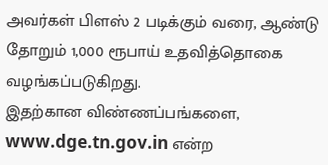அவர்கள் பிளஸ் 2 படிக்கும் வரை, ஆண்டு தோறும் 1,000 ரூபாய் உதவித்தொகை வழங்கப்படுகிறது.
இதற்கான விண்ணப்பங்களை, www.dge.tn.gov.in என்ற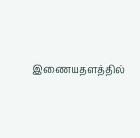இணையதளத்தில்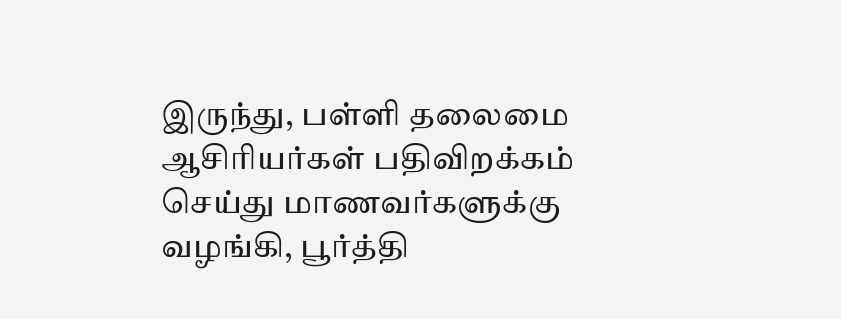இருந்து, பள்ளி தலைமை ஆசிரியர்கள் பதிவிறக்கம் செய்து மாணவர்களுக்கு வழங்கி, பூர்த்தி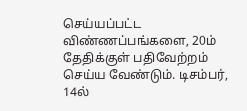செய்யப்பட்ட விண்ணப்பங்களை, 20ம் தேதிக்குள் பதிவேற்றம் செய்ய வேண்டும். டிசம்பர், 14ல்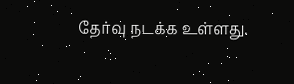தேர்வு நடக்க உள்ளது.